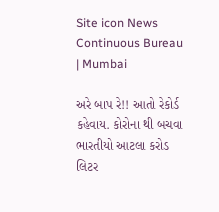Site icon News Continuous Bureau | Mumbai

અરે બાપ રે!! આતો રેકોર્ડ કહેવાય. કોરોના થી બચવા ભારતીયો આટલા કરોડ લિટર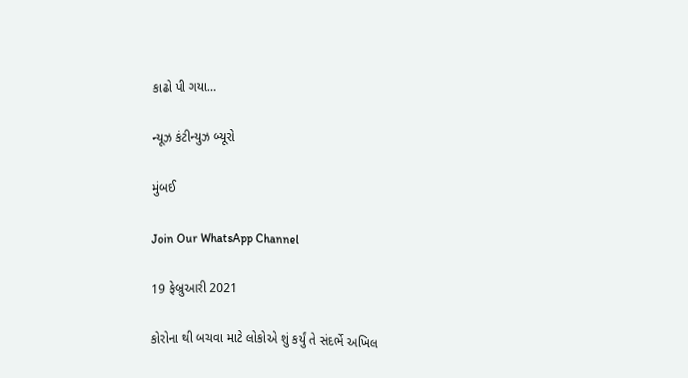કાઢો પી ગયા…

ન્યૂઝ કંટીન્યુઝ બ્યૂરો

મુંબઈ

Join Our WhatsApp Channel

19 ફેબ્રુઆરી 2021

કોરોના થી બચવા માટે લોકોએ શું કર્યું તે સંદર્ભે અખિલ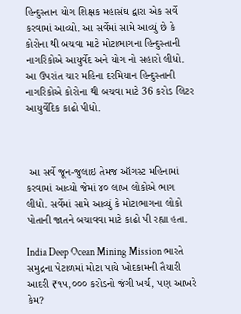હિન્દુસ્તાન યોગ શિક્ષક મહાસંઘ દ્વારા એક સર્વે કરવામાં આવ્યો. આ સર્વેમાં સામે આવ્યું છે કે કોરોના થી બચવા માટે મોટાભાગના હિન્દુસ્તાની નાગરિકોએ આયુર્વેદ અને યોગ નો સહારો લીધો. આ ઉપરાંત ચાર મહિના દરમિયાન હિન્દુસ્તાની નાગરિકોએ કોરોના થી બચવા માટે 36 કરોડ લિટર આયુર્વેદિક કાઢો પીધો.



 આ સર્વે જૂન-જુલાઇ તેમજ ઑગસ્ટ મહિનામાં કરવામાં આવ્યો જેમાં ૪૦ લાખ લોકોએ ભાગ લીધો. સર્વેમાં સામે આવ્યું કે મોટાભાગના લોકો પોતાની જાતને બચાવવા માટે કાઢો પી રહ્યા હતા.

India Deep Ocean Mining Mission ભારતે સમુદ્રના પેટાળમાં મોટા પાયે ખોદકામની તૈયારી આદરી ₹૧૫,૦૦૦ કરોડનો જંગી ખર્ચ, પણ આખરે કેમ?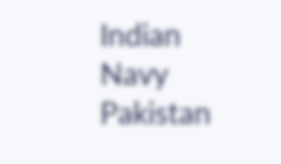Indian Navy Pakistan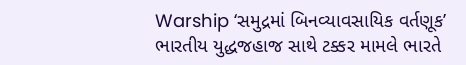Warship ‘સમુદ્રમાં બિનવ્યાવસાયિક વર્તણૂક’ ભારતીય યુદ્ધજહાજ સાથે ટક્કર મામલે ભારતે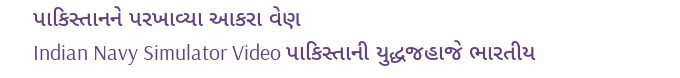પાકિસ્તાનને પરખાવ્યા આકરા વેણ
Indian Navy Simulator Video પાકિસ્તાની યુદ્ધજહાજે ભારતીય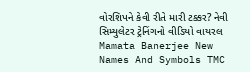વોરશિપને કેવી રીતે મારી ટક્કર? નેવી સિમ્યુલેટર ટ્રેનિંગનો વીડિયો વાયરલ
Mamata Banerjee New Names And Symbols TMC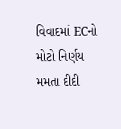વિવાદમાં ECનો મોટો નિર્ણય મમતા દીદી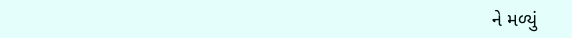ને મળ્યું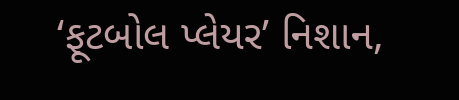‘ફૂટબોલ પ્લેયર’ નિશાન,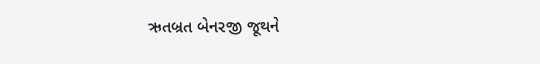ઋતબ્રત બેનરજી જૂથને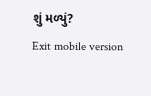શું મળ્યું?
Exit mobile version